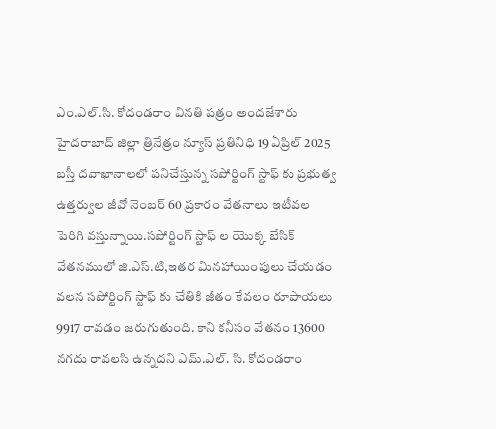ఎం.ఎల్.సి. కోదండరాం వినతి పత్రం అందజేశారు
హైదరాబాద్ జిల్లా త్రినేత్రం న్యూస్ ప్రతినిధి 19 ఏప్రిల్ 2025
బస్తీ దవాఖానాలలో పనిచేస్తున్న సపోర్టింగ్ స్టాఫ్ కు ప్రభుత్వ ఉత్తర్వుల జీవో నెంబర్ 60 ప్రకారం వేతనాలు ఇటీవల పెరిగి వస్తున్నాయి.సపోర్టింగ్ స్టాఫ్ ల యొక్క బేసిక్ వేతనములో జి.ఎస్.టి,ఇతర మినహాయింపులు చేయడం వలన సపోర్టింగ్ స్టాఫ్ కు చేతికి జీతం కేవలం రూపాయలు 9917 రావడం జరుగుతుంది. కాని కనీసం వేతనం 13600 నగదు రావలసి ఉన్నదని ఎమ్.ఎల్. సి. కోదండరాం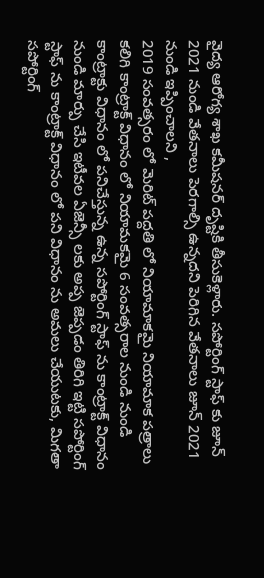వైద్య ఆరోగ్య శాఖ కమీషనర్ దృష్టికి తీసుకెళ్లారు. సపోర్టింగ్ స్టాఫ్ కు జూన్ 2021 నుండి వేతనాలు పెరగాల్సి ఉన్నదని పెరిగిన వేతనాలు జూన్ 2021 నుండి ఇప్పించాలని ,
2019 సంవత్సరం లో మెరిట్ పద్దతి లో నియామాకమై నియామాక పత్రాలు కలిగి కాంట్రాక్ట్ విధానం లో నియామకమై 6 సంవత్సరాల నుండి నుండి కాంట్రాక్టు విధానం లో పనిచేస్తున్న ఉన్న సపోర్టింగ్ స్టాఫ్ ను కాంట్రాక్ట్ విధానం నుండి మార్పు చేసి ఇటీవల ఏజెన్సీ లకు అప్ప జెప్పడం తిరిగి ఇట్టి సపోర్టింగ్ స్టాఫ్ ను కాంట్రాక్ట్ విధానం లో పని విధానం ను అమలు చేయుటకు, మిగతా సపోర్టింగ్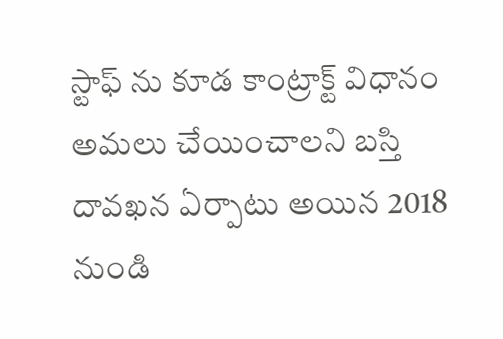స్టాఫ్ ను కూడ కాంట్రాక్ట్ విధానం అమలు చేయించాలని బస్తి దావఖన ఏర్పాటు అయిన 2018 నుండి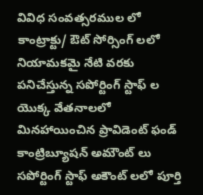వివిధ సంవత్సరముల లో కాంట్రాక్టు/ ఔట్ సోర్సింగ్ లలో నియామకమై నేటి వరకు పనిచేస్తున్న సపోర్టింగ్ స్టాఫ్ ల యొక్క వేతనాలలో మినహాయించిన ప్రావిడెంట్ ఫండ్ కాంట్రిబ్యూషన్ అమౌంట్ లు సపోర్టింగ్ స్టాఫ్ అకౌంట్ లలో పూర్తి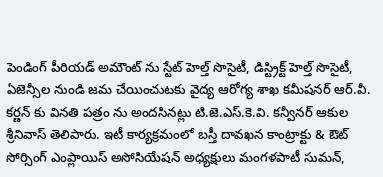పెండింగ్ పీరియడ్ అమౌంట్ ను స్టేట్ హెల్త్ సొసైటీ, డిస్ట్రిక్ట్ హెల్త్ సొసైటీ, ఏజెన్సీల నుండి జమ చేయించుటకు వైద్య ఆరోగ్య శాఖ కమీషనర్ ఆర్.వీ. కర్ణన్ కు వినతి పత్రం ను అందసినట్లు టి.జె.ఎస్.కె.వి. కన్వీనర్ ఆకుల శ్రీనివాస్ తెలిపారు. ఇటీ కార్యక్రమంలో బస్తీ దావఖన కాంట్రాక్టు & ఔట్ సోర్సింగ్ ఎంప్లాయిస్ అసోసియేషన్ అధ్యక్షులు మంగళపాటీ సుమన్,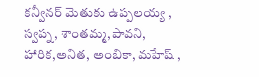కన్వీనర్ మెతుకు ఉప్పలయ్య , స్వప్న, శాంతమ్మ,పావని, హారిక,అనిత, అంబికా, మహేష్ ,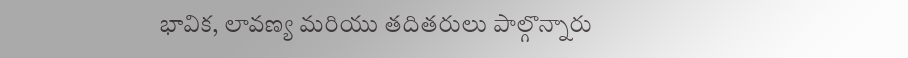భావిక, లావణ్య మరియు తదితరులు పాల్గొన్నారు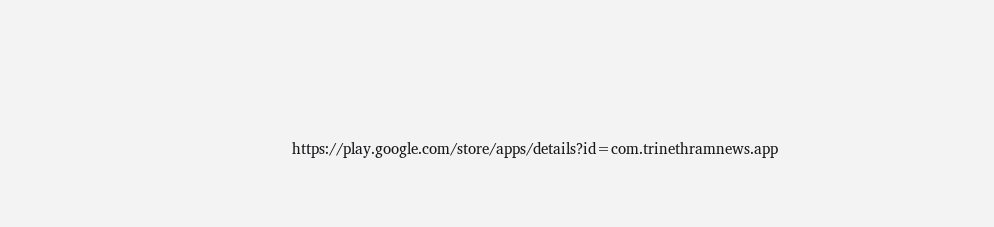https://play.google.com/store/apps/details?id=com.trinethramnews.app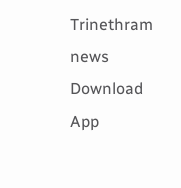Trinethram news
Download App